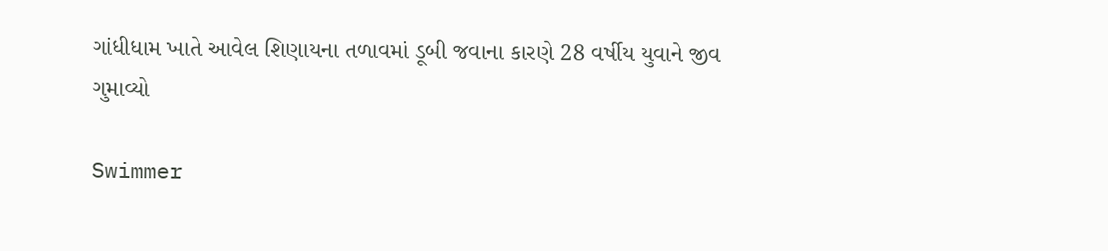ગાંધીધામ ખાતે આવેલ શિણાયના તળાવમાં ડૂબી જવાના કારણે 28 વર્ષીય યુવાને જીવ ગુમાવ્યો

Swimmer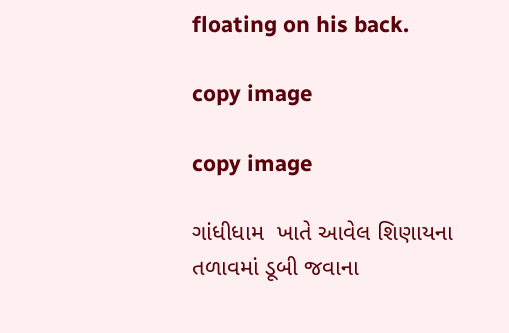floating on his back.

copy image

copy image

ગાંધીધામ  ખાતે આવેલ શિણાયના તળાવમાં ડૂબી જવાના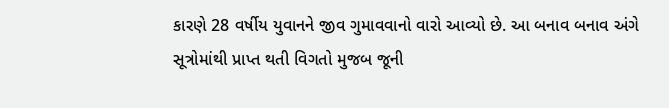કારણે 28 વર્ષીય યુવાનને જીવ ગુમાવવાનો વારો આવ્યો છે. આ બનાવ બનાવ અંગે સૂત્રોમાંથી પ્રાપ્ત થતી વિગતો મુજબ જૂની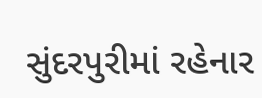સુંદરપુરીમાં રહેનાર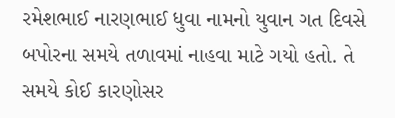રમેશભાઈ નારણભાઈ ધુવા નામનો યુવાન ગત દિવસે બપોરના સમયે તળાવમાં નાહવા માટે ગયો હતો. તે સમયે કોઈ કારણોસર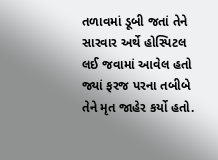તળાવમાં ડૂબી જતાં તેને સારવાર અર્થે હોસ્પિટલ લઈ જવામાં આવેલ હતો જ્યાં ફરજ પરના તબીબે તેને મૃત જાહેર કર્યો હતો.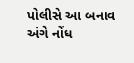પોલીસે આ બનાવ અંગે નોંધ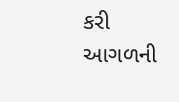કરી આગળની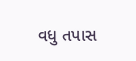વધુ તપાસ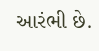આરંભી છે.